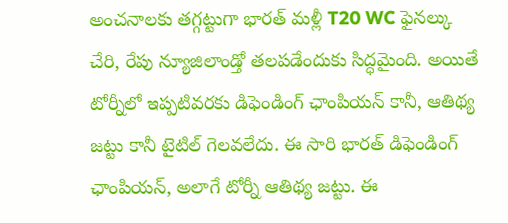అంచనాలకు తగ్గట్టుగా భారత్ మళ్లీ T20 WC ఫైనల్కు చేరి, రేపు న్యూజిలాండ్తో తలపడేందుకు సిద్ధమైంది. అయితే టోర్నీలో ఇప్పటివరకు డిఫెండింగ్ ఛాంపియన్ కానీ, ఆతిథ్య జట్టు కానీ టైటిల్ గెలవలేదు. ఈ సారి భారత్ డిఫెండింగ్ ఛాంపియన్, అలాగే టోర్నీ ఆతిథ్య జట్టు. ఈ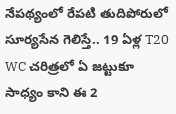నేపథ్యంలో రేపటి తుదిపోరులో సూర్యసేన గెలిస్తే.. 19 ఏళ్ల T20 WC చరిత్రలో ఏ జట్టుకూ సాధ్యం కాని ఈ 2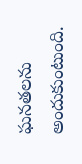ఘనతలను అందుకుంటుంది.